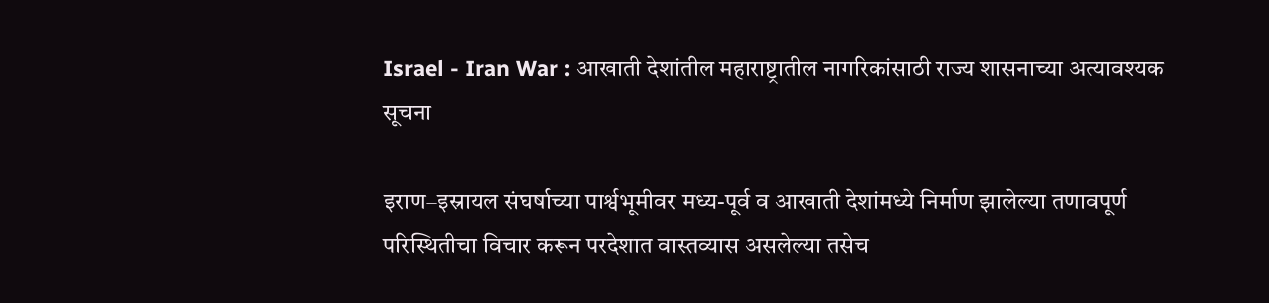Israel - Iran War : आखाती देशांतील महाराष्ट्रातील नागरिकांसाठी राज्य शासनाच्या अत्यावश्यक सूचना

इराण–इस्रायल संघर्षाच्या पार्श्वभूमीवर मध्य-पूर्व व आखाती देशांमध्ये निर्माण झालेल्या तणावपूर्ण परिस्थितीचा विचार करून परदेशात वास्तव्यास असलेल्या तसेच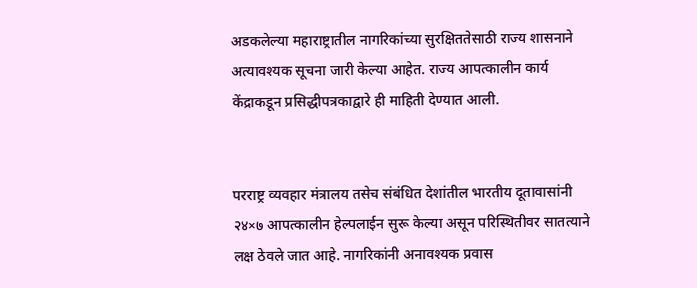अडकलेल्या महाराष्ट्रातील नागरिकांच्या सुरक्षिततेसाठी राज्य शासनाने अत्यावश्यक सूचना जारी केल्या आहेत. राज्य आपत्कालीन कार्य केंद्राकडून प्रसिद्धीपत्रकाद्वारे ही माहिती देण्यात आली.


परराष्ट्र व्यवहार मंत्रालय तसेच संबंधित देशांतील भारतीय दूतावासांनी २४×७ आपत्कालीन हेल्पलाईन सुरू केल्या असून परिस्थितीवर सातत्याने लक्ष ठेवले जात आहे. नागरिकांनी अनावश्यक प्रवास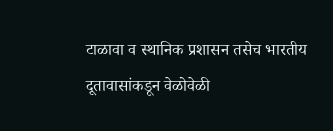टाळावा व स्थानिक प्रशासन तसेच भारतीय दूतावासांकडून वेळोवेळी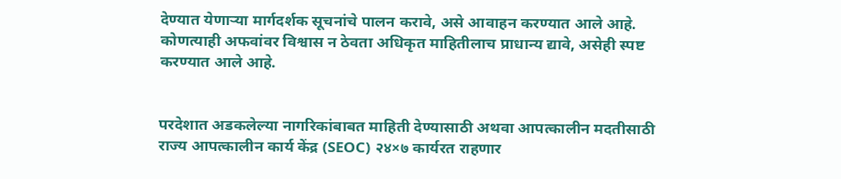देण्यात येणाऱ्या मार्गदर्शक सूचनांचे पालन करावे, असे आवाहन करण्यात आले आहे. कोणत्याही अफवांवर विश्वास न ठेवता अधिकृत माहितीलाच प्राधान्य द्यावे, असेही स्पष्ट करण्यात आले आहे.


परदेशात अडकलेल्या नागरिकांबाबत माहिती देण्यासाठी अथवा आपत्कालीन मदतीसाठी राज्य आपत्कालीन कार्य केंद्र (SEOC) २४×७ कार्यरत राहणार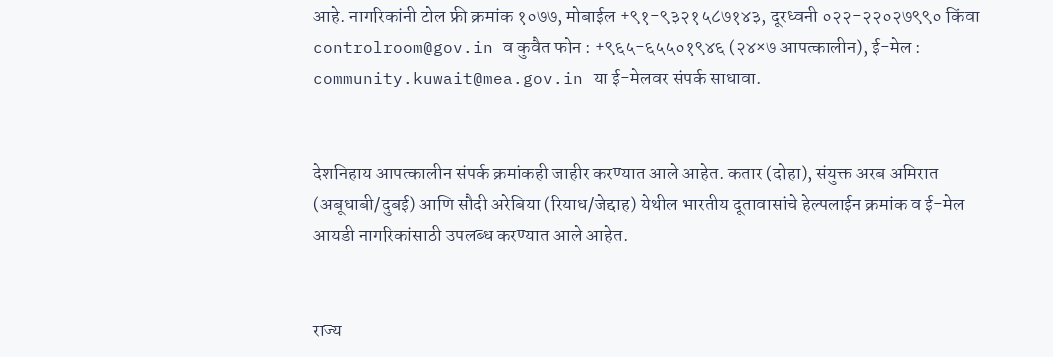आहे. नागरिकांनी टोल फ्री क्रमांक १०७७, मोबाईल +९१-९३२१५८७१४३, दूरध्वनी ०२२-२२०२७९९० किंवा controlroom@gov.in व कुवैत फोन : +९६५-६५५०१९४६ (२४×७ आपत्कालीन), ई-मेल : community.kuwait@mea.gov.in या ई-मेलवर संपर्क साधावा.


देशनिहाय आपत्कालीन संपर्क क्रमांकही जाहीर करण्यात आले आहेत. कतार (दोहा), संयुक्त अरब अमिरात (अबूधाबी/दुबई) आणि सौदी अरेबिया (रियाध/जेद्दाह) येथील भारतीय दूतावासांचे हेल्पलाईन क्रमांक व ई-मेल आयडी नागरिकांसाठी उपलब्ध करण्यात आले आहेत.


राज्य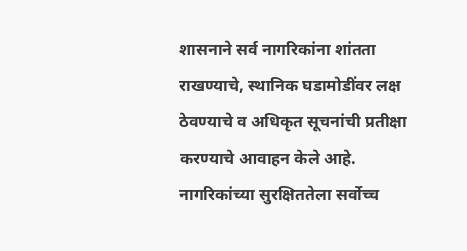शासनाने सर्व नागरिकांना शांतता राखण्याचे, स्थानिक घडामोडींवर लक्ष ठेवण्याचे व अधिकृत सूचनांची प्रतीक्षा करण्याचे आवाहन केले आहे. नागरिकांच्या सुरक्षिततेला सर्वोच्च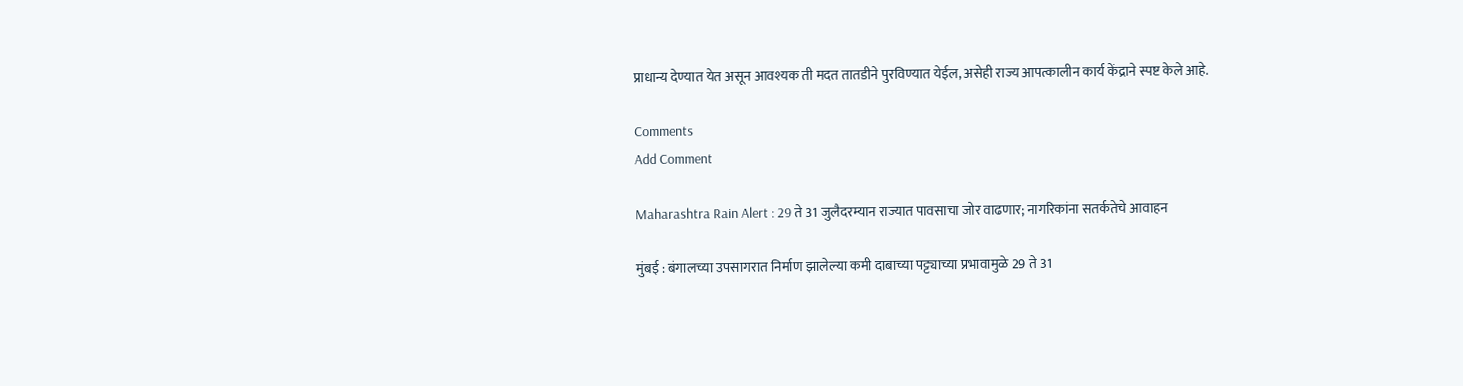प्राधान्य देण्यात येत असून आवश्यक ती मदत तातडीने पुरविण्यात येईल, असेही राज्य आपत्कालीन कार्य केंद्राने स्पष्ट केले आहे.

Comments
Add Comment

Maharashtra Rain Alert : 29 ते 31 जुलैदरम्यान राज्यात पावसाचा जोर वाढणार; नागरिकांना सतर्कतेचे आवाहन

मुंबई : बंगालच्या उपसागरात निर्माण झालेल्या कमी दाबाच्या पट्ट्याच्या प्रभावामुळे 29 ते 31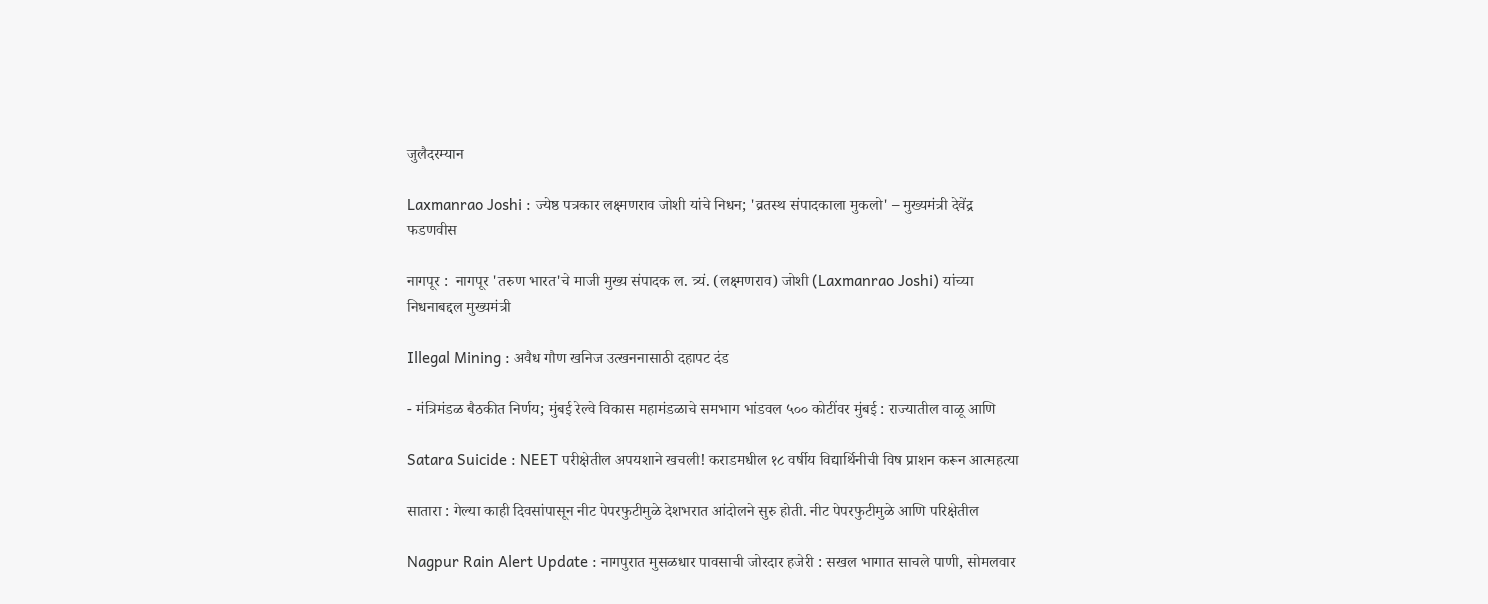जुलैदरम्यान

Laxmanrao Joshi : ज्येष्ठ पत्रकार लक्ष्मणराव जोशी यांचे निधन; 'व्रतस्थ संपादकाला मुकलो' – मुख्यमंत्री देवेंद्र फडणवीस

नागपूर :  नागपूर 'तरुण भारत'चे माजी मुख्य संपादक ल. त्र्यं. (लक्ष्मणराव) जोशी (Laxmanrao Joshi) यांच्या निधनाबद्दल मुख्यमंत्री

Illegal Mining : अवैध गौण खनिज उत्खननासाठी दहापट दंड

- मंत्रिमंडळ बैठकीत निर्णय; मुंबई रेल्वे विकास महामंडळाचे समभाग भांडवल ५०० कोटींवर मुंबई : राज्यातील वाळू आणि

Satara Suicide : NEET परीक्षेतील अपयशाने खचली! कराडमधील १८ वर्षीय विद्यार्थिनीची विष प्राशन करून आत्महत्या

सातारा : गेल्या काही दिवसांपासून नीट पेपरफुटीमुळे देशभरात आंदोलने सुरु होती. नीट पेपरफुटीमुळे आणि परिक्षेतील

Nagpur Rain Alert Update : नागपुरात मुसळधार पावसाची जोरदार हजेरी : सखल भागात साचले पाणी, सोमलवार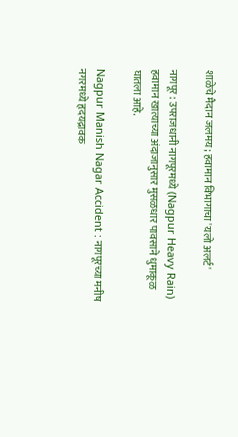शाळेचे मैदान जलमय; हवामान विभागाचा 'यलो अलर्ट'

नागपूर : उपराजधानी नागपूरमध्ये (Nagpur Heavy Rain) हवामान खात्याच्या अंदाजानुसार मुसळधार पावसाने धुमाकूळ घातला आहे.

Nagpur Manish Nagar Accident : नागपूरच्या मनीष नगरमध्ये हृदयद्रावक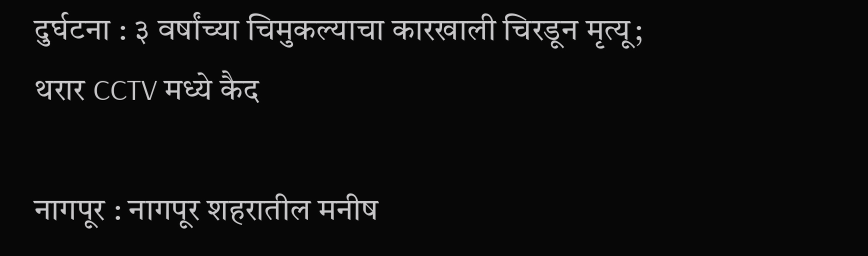दुर्घटना : ३ वर्षांच्या चिमुकल्याचा कारखाली चिरडून मृत्यू; थरार CCTV मध्ये कैद

नागपूर : नागपूर शहरातील मनीष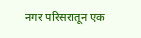नगर परिसरातून एक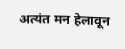अत्यंत मन हेलावून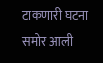टाकणारी घटना समोर आली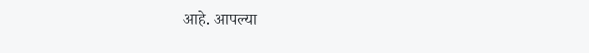आहे. आपल्या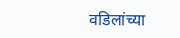वडिलांच्या